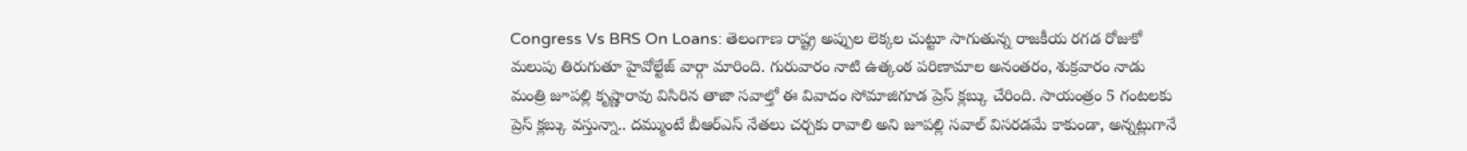Congress Vs BRS On Loans: తెలంగాణ రాష్ట్ర అప్పుల లెక్కల చుట్టూ సాగుతున్న రాజకీయ రగడ రోజుకో మలుపు తిరుగుతూ హైవోల్టేజ్ వార్గా మారింది. గురువారం నాటి ఉత్కంఠ పరిణామాల అనంతరం, శుక్రవారం నాడు మంత్రి జూపల్లి కృష్ణారావు విసిరిన తాజా సవాల్తో ఈ వివాదం సోమాజిగూడ ప్రెస్ క్లబ్కు చేరింది. సాయంత్రం 5 గంటలకు ప్రెస్ క్లబ్కు వస్తున్నా.. దమ్ముంటే బీఆర్ఎస్ నేతలు చర్చకు రావాలి అని జూపల్లి సవాల్ విసరడమే కాకుండా, అన్నట్లుగానే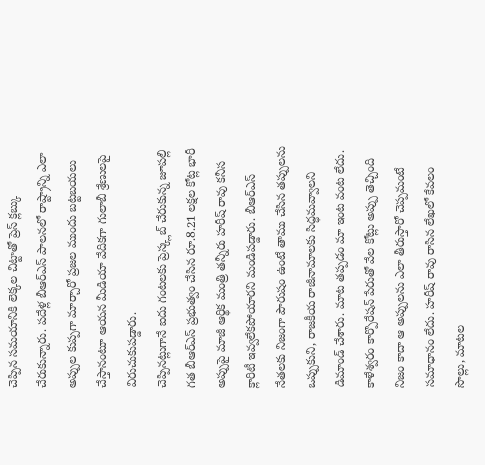చెప్పిన సమయానికి లెక్కల చిట్టాతో ప్రెస్ క్లబ్కు చేరుకున్నారు. పదేళ్ల బీఆర్ఎస్ పాలనలో రాష్ట్రాన్ని ఎలా అప్పుల కుప్పగా మార్చారో ప్రజల ముందు బట్టబయలు చేస్తానంటూ ఆయన మీడియా వేదికగా గులాబీ శ్రేణులపై విరుచుకుపడ్డారు.
చెప్పినట్లుగానే ఐదు గంటలకు ప్రెస్క్లబ్ చేరుకున్న జూపల్లి గత బీఆర్ఎస్ ప్రభుత్వం చేసిన రూ.8.21 లక్షల కోట్ల భారీ అప్పుపై మాజీ ఆర్థిక మంత్రి తన్నీరు హరీష్ రావు కనీస క్లారిటీ ఇవ్వలేకపోయారని మండిపడ్డారు. బీఆర్ఎస్ నేతలకు నిజంగా పౌరుషం ఉంటే తాము చేసిన తప్పులను ఒప్పుకుని, రాజకీయ రాజీనామాలకు సిద్ధమవ్వాలని డిమాండ్ చేశారు. మాట తప్పడం మా ఇంట వంట లేదు. కాళేశ్వరం కార్పొరేషన్ పేరుతో వేల కోట్లు అప్పు తెచ్చింది నిజం కాదా ఆ అప్పులను ఎలా తీరుస్తారో చెప్పమంటే సమాధానం లేదు. హరీష్ రావు రాసిన లేఖలో కేవలం సొల్లు, మాటల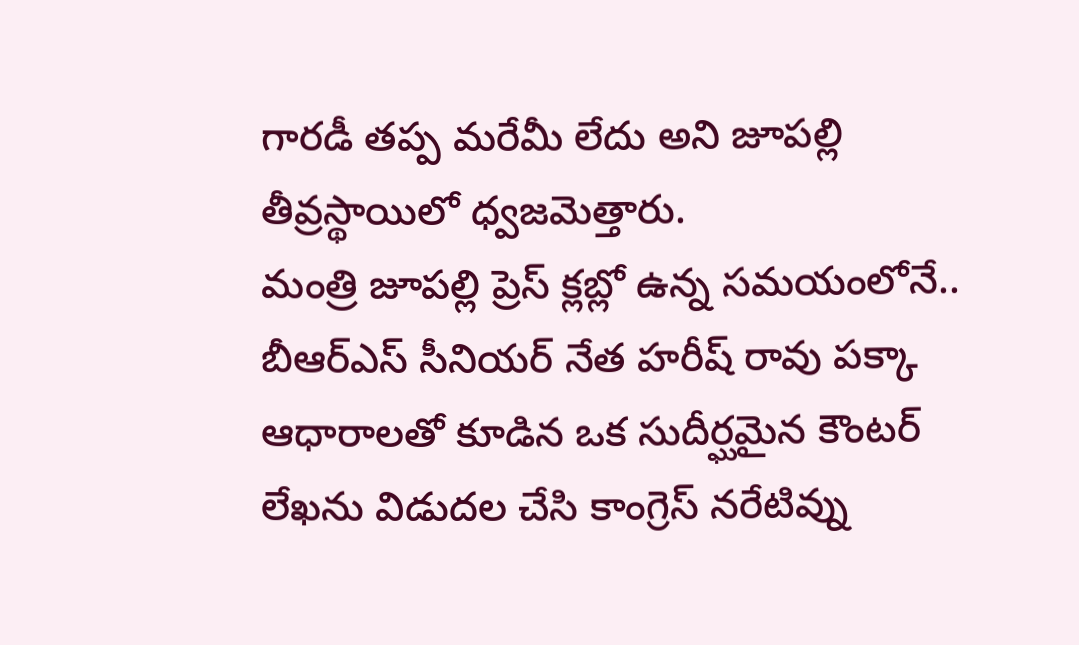గారడీ తప్ప మరేమీ లేదు అని జూపల్లి తీవ్రస్థాయిలో ధ్వజమెత్తారు.
మంత్రి జూపల్లి ప్రెస్ క్లబ్లో ఉన్న సమయంలోనే.. బీఆర్ఎస్ సీనియర్ నేత హరీష్ రావు పక్కా ఆధారాలతో కూడిన ఒక సుదీర్ఘమైన కౌంటర్ లేఖను విడుదల చేసి కాంగ్రెస్ నరేటివ్ను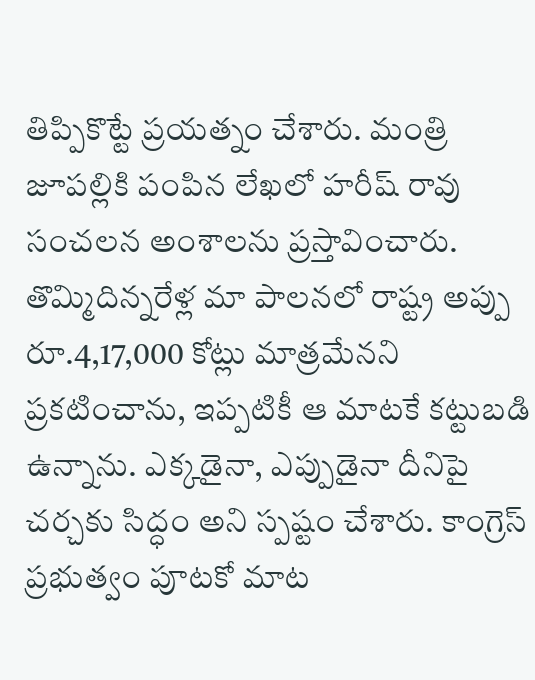తిప్పికొట్టే ప్రయత్నం చేశారు. మంత్రి జూపల్లికి పంపిన లేఖలో హరీష్ రావు సంచలన అంశాలను ప్రస్తావించారు. తొమ్మిదిన్నరేళ్ల మా పాలనలో రాష్ట్ర అప్పు రూ.4,17,000 కోట్లు మాత్రమేనని ప్రకటించాను, ఇప్పటికీ ఆ మాటకే కట్టుబడి ఉన్నాను. ఎక్కడైనా, ఎప్పుడైనా దీనిపై చర్చకు సిద్ధం అని స్పష్టం చేశారు. కాంగ్రెస్ ప్రభుత్వం పూటకో మాట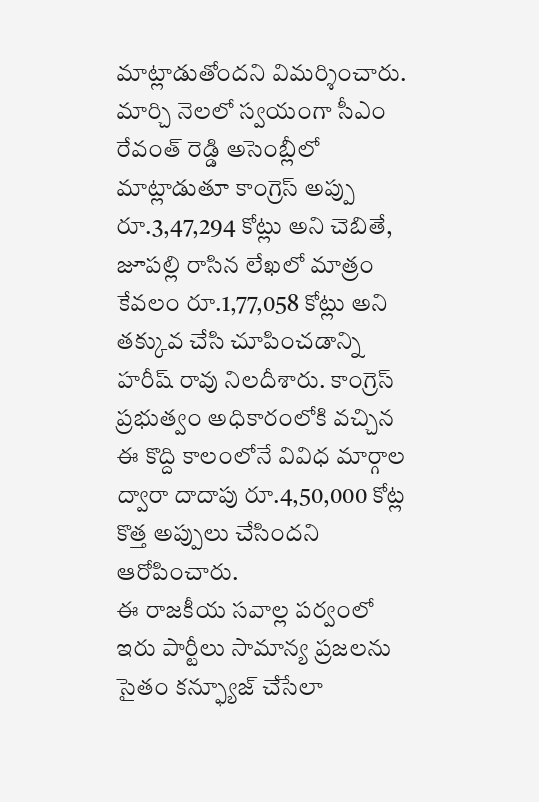మాట్లాడుతోందని విమర్శించారు. మార్చి నెలలో స్వయంగా సీఎం రేవంత్ రెడ్డి అసెంబ్లీలో మాట్లాడుతూ కాంగ్రెస్ అప్పు రూ.3,47,294 కోట్లు అని చెబితే, జూపల్లి రాసిన లేఖలో మాత్రం కేవలం రూ.1,77,058 కోట్లు అని తక్కువ చేసి చూపించడాన్ని హరీష్ రావు నిలదీశారు. కాంగ్రెస్ ప్రభుత్వం అధికారంలోకి వచ్చిన ఈ కొద్ది కాలంలోనే వివిధ మార్గాల ద్వారా దాదాపు రూ.4,50,000 కోట్ల కొత్త అప్పులు చేసిందని ఆరోపించారు.
ఈ రాజకీయ సవాల్ల పర్వంలో ఇరు పార్టీలు సామాన్య ప్రజలను సైతం కన్ఫ్యూజ్ చేసేలా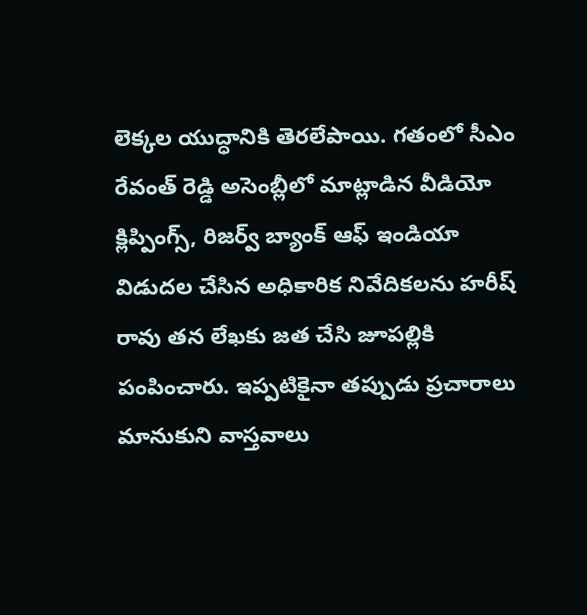లెక్కల యుద్ధానికి తెరలేపాయి. గతంలో సీఎం రేవంత్ రెడ్డి అసెంబ్లీలో మాట్లాడిన వీడియో క్లిప్పింగ్స్, రిజర్వ్ బ్యాంక్ ఆఫ్ ఇండియా విడుదల చేసిన అధికారిక నివేదికలను హరీష్ రావు తన లేఖకు జత చేసి జూపల్లికి పంపించారు. ఇప్పటికైనా తప్పుడు ప్రచారాలు మానుకుని వాస్తవాలు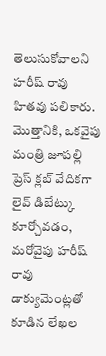తెలుసుకోవాలని హరీష్ రావు హితవు పలికారు. మొత్తానికి, ఒకవైపు మంత్రి జూపల్లి ప్రెస్ క్లబ్ వేదికగా లైవ్ డిబేట్కు కూర్చోవడం, మరోవైపు హరీష్ రావు డాక్యుమెంట్లతో కూడిన లేఖల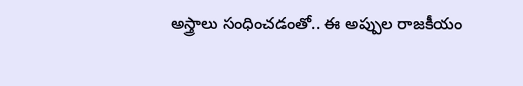అస్త్రాలు సంధించడంతో.. ఈ అప్పుల రాజకీయం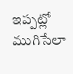ఇప్పట్లో ముగిసేలా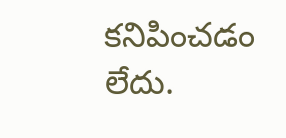కనిపించడం లేదు.